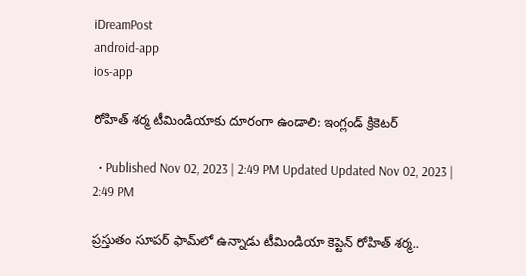iDreamPost
android-app
ios-app

రోహిత్‌ శర్మ టీమిండియాకు దూరంగా ఉండాలి: ఇంగ్లండ్‌ క్రికెటర్‌

  • Published Nov 02, 2023 | 2:49 PM Updated Updated Nov 02, 2023 | 2:49 PM

ప్రస్తుతం సూపర్‌ ఫామ్‌లో ఉన్నాడు టీమిండియా కెప్టెన్‌ రోహిత్‌ శర్మ..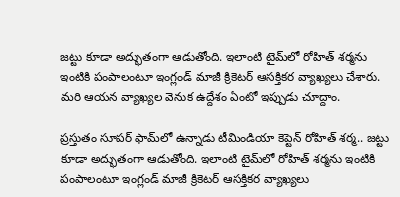జట్టు కూడా అద్భుతంగా ఆడుతోంది. ఇలాంటి టైమ్‌లో రోహిత్‌ శర్మను ఇంటికి పంపాలంటూ ఇంగ్లండ్‌ మాజీ క్రికెటర్‌ ఆసక్తికర వ్యాఖ్యలు చేశారు. మరి ఆయన వ్యాఖ్యల వెనుక ఉద్దేశం ఏంటో ఇప్పుడు చూద్దాం.

ప్రస్తుతం సూపర్‌ ఫామ్‌లో ఉన్నాడు టీమిండియా కెప్టెన్‌ రోహిత్‌ శర్మ.. జట్టు కూడా అద్భుతంగా ఆడుతోంది. ఇలాంటి టైమ్‌లో రోహిత్‌ శర్మను ఇంటికి పంపాలంటూ ఇంగ్లండ్‌ మాజీ క్రికెటర్‌ ఆసక్తికర వ్యాఖ్యలు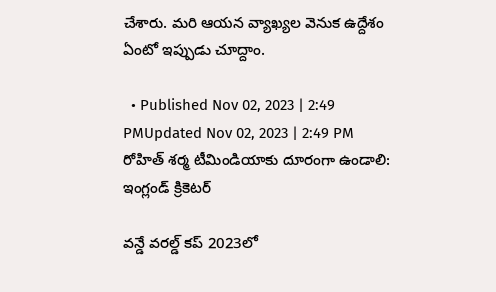చేశారు. మరి ఆయన వ్యాఖ్యల వెనుక ఉద్దేశం ఏంటో ఇప్పుడు చూద్దాం.

  • Published Nov 02, 2023 | 2:49 PMUpdated Nov 02, 2023 | 2:49 PM
రోహిత్‌ శర్మ టీమిండియాకు దూరంగా ఉండాలి: ఇంగ్లండ్‌ క్రికెటర్‌

వన్డే వరల్డ్‌ కప్‌ 2023లో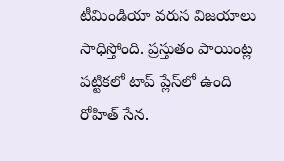టీమిండియా వరుస విజయాలు సాధిస్తోంది. ప్రస్తుతం పాయింట్ల పట్టికలో టాప్‌ ప్లేస్‌లో ఉంది రోహిత్‌ సేన.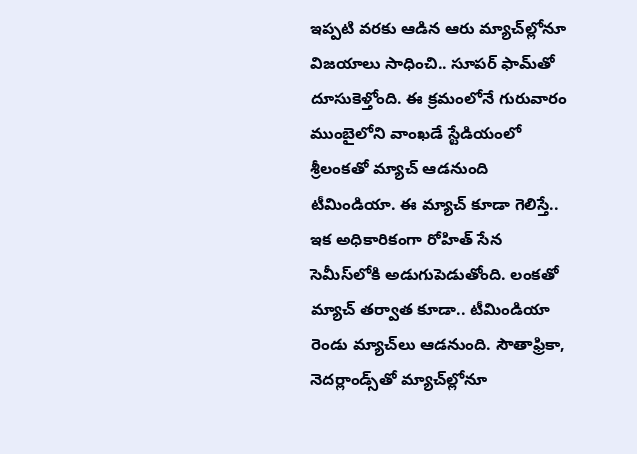ఇప్పటి వరకు ఆడిన ఆరు మ్యాచ్‌ల్లోనూ విజయాలు సాధించి.. సూపర్‌ ఫామ్‌తో దూసుకెళ్తోంది. ఈ క్రమంలోనే గురువారం ముంబైలోని వాంఖడే స్టేడియంలో శ్రీలంకతో మ్యాచ్‌ ఆడనుంది టీమిండియా. ఈ మ్యాచ్‌ కూడా గెలిస్తే.. ఇక అధికారికంగా రోహిత్‌ సేన సెమీస్‌లోకి అడుగుపెడుతోంది. లంకతో మ్యాచ్‌ తర్వాత కూడా.. టీమిండియా రెండు మ్యాచ్‌లు ఆడనుంది. సౌతాఫ్రికా, నెదర్లాండ్స్‌తో మ్యాచ్‌ల్లోనూ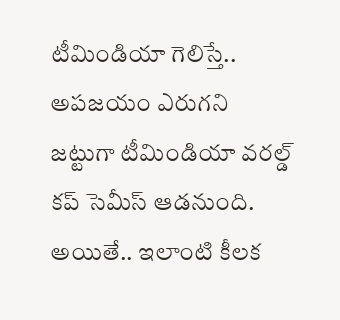టీమిండియా గెలిస్తే.. అపజయం ఎరుగని జట్టుగా టీమిండియా వరల్డ్‌ కప్‌ సెమీస్‌ ఆడనుంది. అయితే.. ఇలాంటి కీలక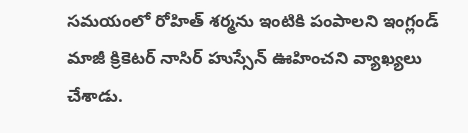సమయంలో రోహిత్‌ శర్మను ఇంటికి పంపాలని ఇంగ్లండ్‌ మాజీ క్రికెటర్‌ నాసిర్‌ హుస్సేన్‌ ఊహించని వ్యాఖ్యలు చేశాడు.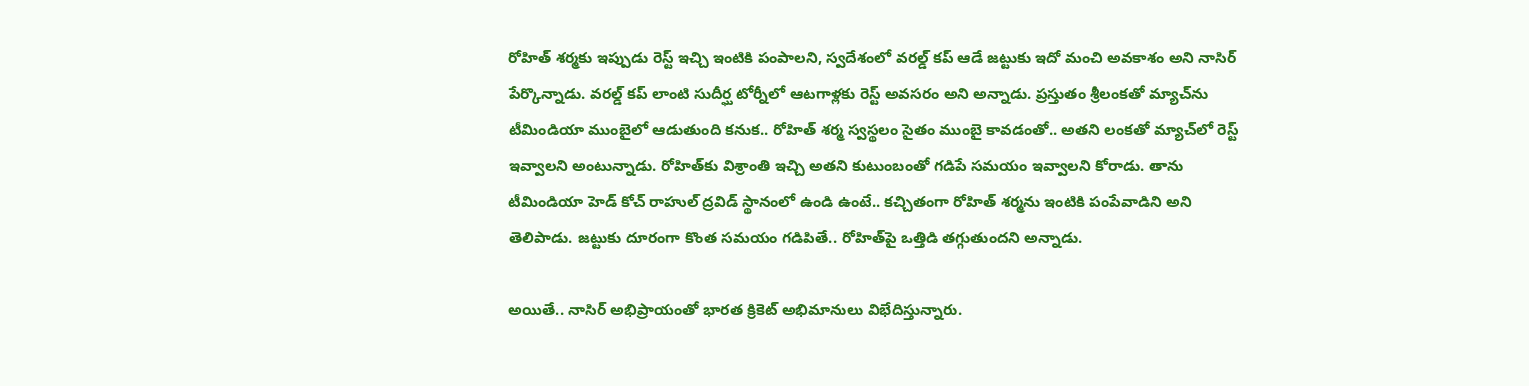రోహిత్‌ శర్మకు ఇప్పుడు రెస్ట్‌ ఇచ్చి ఇంటికి పంపాలని, స్వదేశంలో వరల్డ్‌ కప్‌ ఆడే జట్టుకు ఇదో మంచి అవకాశం అని నాసిర్‌ పేర్కొన్నాడు. వరల్డ్‌ కప్‌ లాంటి సుదీర్ఘ టోర్నీలో ఆటగాళ్లకు రెస్ట్‌ అవసరం అని అన్నాడు. ప్రస్తుతం శ్రీలంకతో మ్యాచ్‌ను టీమిండియా ముంబైలో ఆడుతుంది కనుక.. రోహిత్‌ శర్మ స్వస్థలం సైతం ముంబై కావడంతో.. అతని లంకతో మ్యాచ్‌లో రెస్ట్‌ ఇవ్వాలని అంటున్నాడు. రోహిత్‌కు విశ్రాంతి ఇచ్చి అతని కుటుంబంతో గడిపే సమయం ఇవ్వాలని కోరాడు. తాను టీమిండియా హెడ్‌ కోచ్‌ రాహుల్‌ ద్రవిడ్‌ స్థానంలో ఉండి ఉంటే.. కచ్చితంగా రోహిత్‌ శర్మను ఇంటికి పంపేవాడిని అని తెలిపాడు. జట్టుకు దూరంగా కొంత సమయం గడిపితే.. రోహిత్‌పై ఒత్తిడి తగ్గుతుందని అన్నాడు.

అయితే.. నాసిర్‌ అభిప్రాయంతో భారత క్రికెట్‌ అభిమానులు విభేదిస్తున్నారు.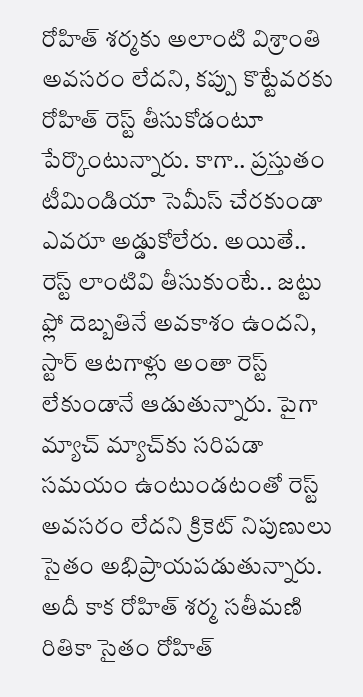రోహిత్‌ శర్మకు అలాంటి విశ్రాంతి అవసరం లేదని, కప్పు కొట్టేవరకు రోహిత్‌ రెస్ట్‌ తీసుకోడంటూ పేర్కొంటున్నారు. కాగా.. ప్రస్తుతం టీమిండియా సెమీస్‌ చేరకుండా ఎవరూ అడ్డుకోలేరు. అయితే.. రెస్ట్‌ లాంటివి తీసుకుంటే.. జట్టు ఫ్లో దెబ్బతినే అవకాశం ఉందని, స్టార్‌ ఆటగాళ్లు అంతా రెస్ట్‌ లేకుండానే ఆడుతున్నారు. పైగా మ్యాచ్‌ మ్యాచ్‌కు సరిపడా సమయం ఉంటుండటంతో రెస్ట్‌ అవసరం లేదని క్రికెట్‌ నిపుణులు సైతం అభిప్రాయపడుతున్నారు. అదీ కాక రోహిత్‌ శర్మ సతీమణి రితికా సైతం రోహిత్‌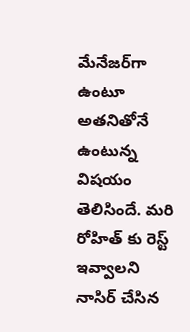మేనేజర్‌గా ఉంటూ అతనితోనే ఉంటున్న విషయం తెలిసిందే. మరి రోహిత్‌ కు రెస్ట్‌ ఇవ్వాలని నాసిర్‌ చేసిన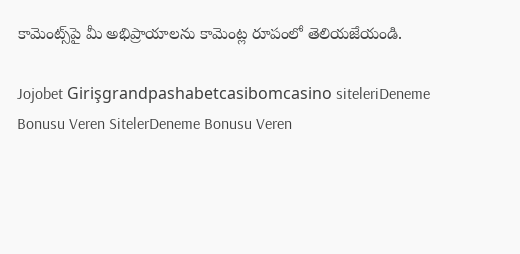కామెంట్స్‌పై మీ అభిప్రాయాలను కామెంట్ల రూపంలో తెలియజేయండి.

Jojobet Girişgrandpashabetcasibomcasino siteleriDeneme Bonusu Veren SitelerDeneme Bonusu Veren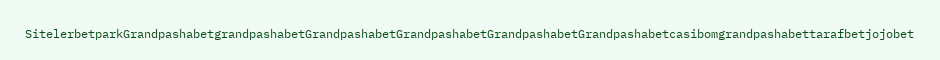SitelerbetparkGrandpashabetgrandpashabetGrandpashabetGrandpashabetGrandpashabetGrandpashabetcasibomgrandpashabettarafbetjojobet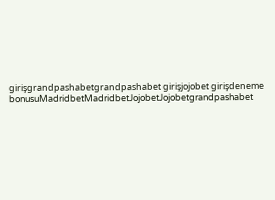girişgrandpashabetgrandpashabet girişjojobet girişdeneme bonusuMadridbetMadridbetJojobetJojobetgrandpashabet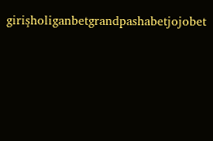girişholiganbetgrandpashabetjojobet